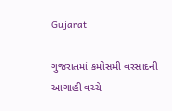Gujarat

ગુજરાતમાં કમોસમી વરસાદની આગાહી વચ્ચે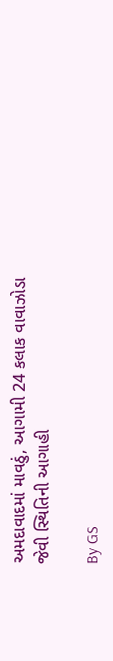અમદાવાદમાં માવઠું, આગામી 24 કલાક વાવાઝોડા જેવી સ્થિતિની આગાહી

By GS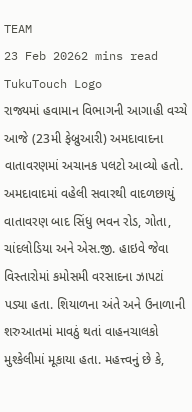TEAM
23 Feb 20262 mins read
TukuTouch Logo
રાજ્યમાં હવામાન વિભાગની આગાહી વચ્ચે આજે (23મી ફેબ્રુઆરી) અમદાવાદના વાતાવરણમાં અચાનક પલટો આવ્યો હતો. અમદાવાદમાં વહેલી સવારથી વાદળછાયું વાતાવરણ બાદ સિંધુ ભવન રોડ, ગોતા, ચાંદલોડિયા અને એસ.જી. હાઇવે જેવા વિસ્તારોમાં કમોસમી વરસાદના ઝાપટાં પડ્યા હતા. શિયાળના અંતે અને ઉનાળાની શરુઆતમાં માવઠું થતાં વાહનચાલકો મુશ્કેલીમાં મૂકાયા હતા. મહત્ત્વનું છે કે,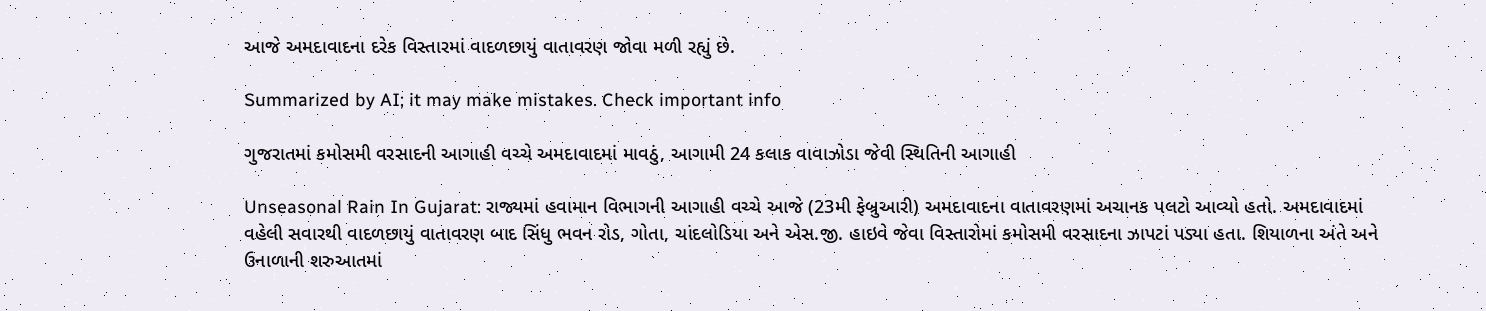આજે અમદાવાદના દરેક વિસ્તારમાં વાદળછાયું વાતાવરણ જોવા મળી રહ્યું છે.

Summarized by AI; it may make mistakes. Check important info

ગુજરાતમાં કમોસમી વરસાદની આગાહી વચ્ચે અમદાવાદમાં માવઠું, આગામી 24 કલાક વાવાઝોડા જેવી સ્થિતિની આગાહી

Unseasonal Rain In Gujarat: રાજ્યમાં હવામાન વિભાગની આગાહી વચ્ચે આજે (23મી ફેબ્રુઆરી) અમદાવાદના વાતાવરણમાં અચાનક પલટો આવ્યો હતો. અમદાવાદમાં વહેલી સવારથી વાદળછાયું વાતાવરણ બાદ સિંધુ ભવન રોડ, ગોતા, ચાંદલોડિયા અને એસ.જી. હાઇવે જેવા વિસ્તારોમાં કમોસમી વરસાદના ઝાપટાં પડ્યા હતા. શિયાળના અંતે અને ઉનાળાની શરુઆતમાં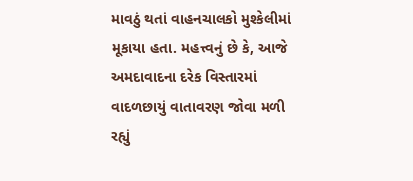માવઠું થતાં વાહનચાલકો મુશ્કેલીમાં મૂકાયા હતા. મહત્ત્વનું છે કે, આજે અમદાવાદના દરેક વિસ્તારમાં વાદળછાયું વાતાવરણ જોવા મળી રહ્યું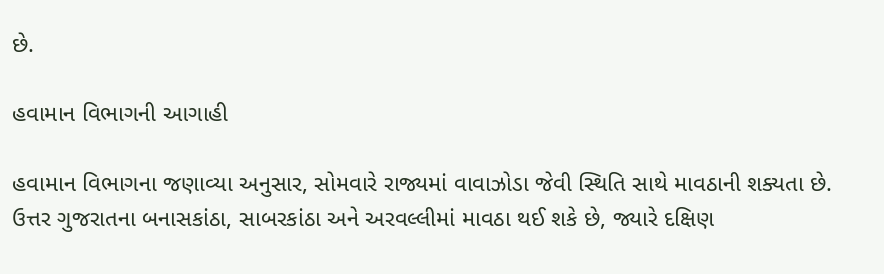છે.

હવામાન વિભાગની આગાહી

હવામાન વિભાગના જણાવ્યા અનુસાર, સોમવારે રાજ્યમાં વાવાઝોડા જેવી સ્થિતિ સાથે માવઠાની શક્યતા છે. ઉત્તર ગુજરાતના બનાસકાંઠા, સાબરકાંઠા અને અરવલ્લીમાં માવઠા થઈ શકે છે, જ્યારે દક્ષિણ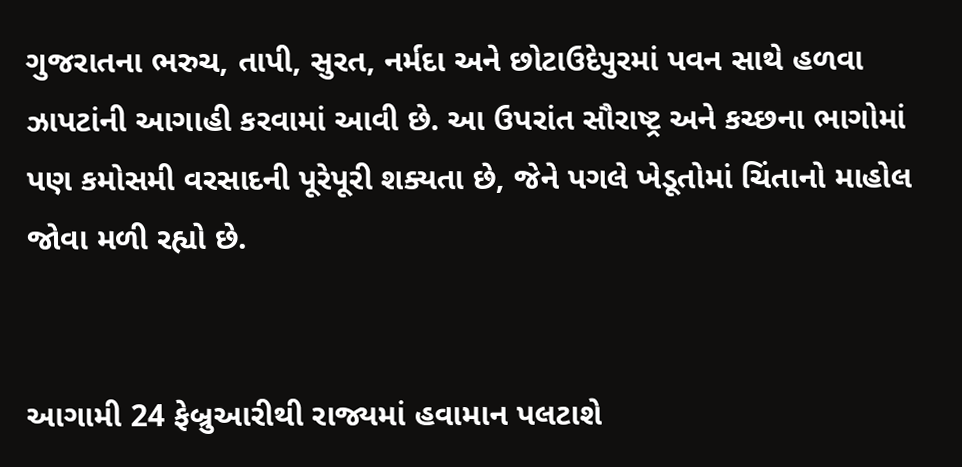ગુજરાતના ભરુચ, તાપી, સુરત, નર્મદા અને છોટાઉદેપુરમાં પવન સાથે હળવા ઝાપટાંની આગાહી કરવામાં આવી છે. આ ઉપરાંત સૌરાષ્ટ્ર અને કચ્છના ભાગોમાં પણ કમોસમી વરસાદની પૂરેપૂરી શક્યતા છે, જેને પગલે ખેડૂતોમાં ચિંતાનો માહોલ જોવા મળી રહ્યો છે.


આગામી 24 ફેબ્રુઆરીથી રાજ્યમાં હવામાન પલટાશે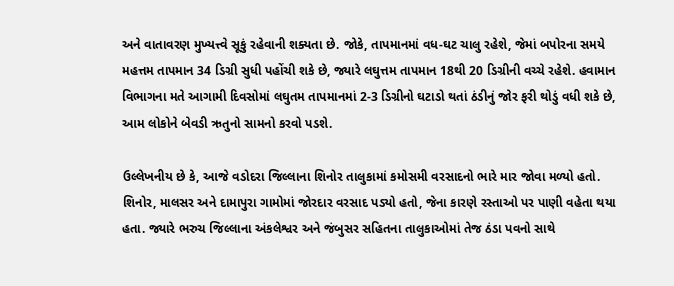અને વાતાવરણ મુખ્યત્ત્વે સૂકું રહેવાની શક્યતા છે. જોકે, તાપમાનમાં વધ-ઘટ ચાલુ રહેશે, જેમાં બપોરના સમયે મહત્તમ તાપમાન 34 ડિગ્રી સુધી પહોંચી શકે છે, જ્યારે લઘુત્તમ તાપમાન 18થી 20 ડિગ્રીની વચ્ચે રહેશે. હવામાન વિભાગના મતે આગામી દિવસોમાં લઘુતમ તાપમાનમાં 2-3 ડિગ્રીનો ઘટાડો થતાં ઠંડીનું જોર ફરી થોડું વધી શકે છે, આમ લોકોને બેવડી ઋતુનો સામનો કરવો પડશે.

ઉલ્લેખનીય છે કે, આજે વડોદરા જિલ્લાના શિનોર તાલુકામાં કમોસમી વરસાદનો ભારે માર જોવા મળ્યો હતો. શિનોર, માલસર અને દામાપુરા ગામોમાં જોરદાર વરસાદ પડ્યો હતો, જેના કારણે રસ્તાઓ પર પાણી વહેતા થયા હતા. જ્યારે ભરુચ જિલ્લાના અંકલેશ્વર અને જંબુસર સહિતના તાલુકાઓમાં તેજ ઠંડા પવનો સાથે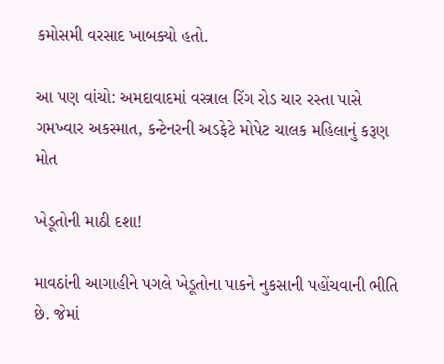કમોસમી વરસાદ ખાબક્યો હતો.

આ પણ વાંચો: અમદાવાદમાં વસ્ત્રાલ રિંગ રોડ ચાર રસ્તા પાસે ગમખ્વાર અકસ્માત, કન્ટેનરની અડફેટે મોપેટ ચાલક મહિલાનું કરૂણ મોત

ખેડૂતોની માઠી દશા!

માવઠાંની આગાહીને પગલે ખેડૂતોના પાકને નુકસાની પહોંચવાની ભીતિ છે. જેમાં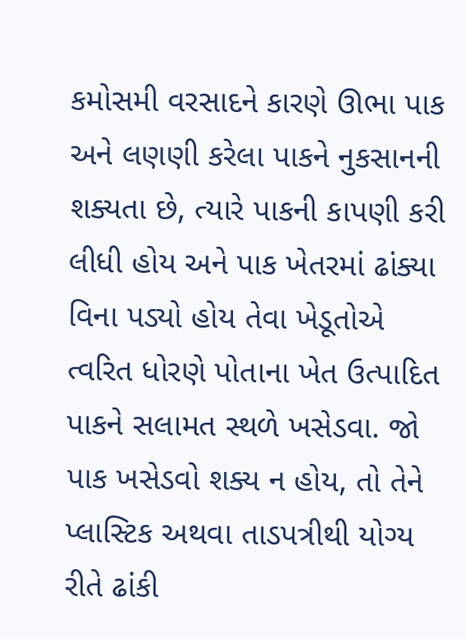કમોસમી વરસાદને કારણે ઊભા પાક અને લણણી કરેલા પાકને નુકસાનની શક્યતા છે, ત્યારે પાકની કાપણી કરી લીધી હોય અને પાક ખેતરમાં ઢાંક્યા વિના પડ્યો હોય તેવા ખેડૂતોએ ત્વરિત ધોરણે પોતાના ખેત ઉત્પાદિત પાકને સલામત સ્થળે ખસેડવા. જો પાક ખસેડવો શક્ય ન હોય, તો તેને પ્લાસ્ટિક અથવા તાડપત્રીથી યોગ્ય રીતે ઢાંકી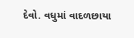દેવો. વધુમાં વાદળછાયા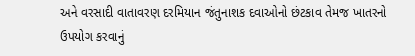અને વરસાદી વાતાવરણ દરમિયાન જંતુનાશક દવાઓનો છંટકાવ તેમજ ખાતરનો ઉપયોગ કરવાનું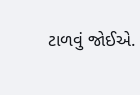ટાળવું જોઈએ.